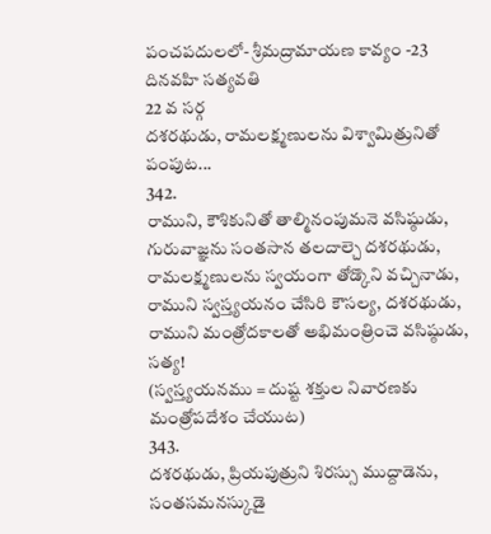పంచపదులలో- శ్రీమద్రామాయణ కావ్యం -23
దినవహి సత్యవతి
22 వ సర్గ
దశరథుడు, రామలక్ష్మణులను విశ్వామిత్రునితో పంపుట...
342.
రాముని, కౌశికునితో తాల్మినంపుమనె వసిష్ఠుడు,
గురువాజ్ఞను సంతసాన తలదాల్చె దశరథుడు,
రామలక్ష్మణులను స్వయంగా తోడ్కొని వచ్చినాడు,
రాముని స్వస్త్యయనం చేసిరి కౌసల్య, దశరథుడు,
రాముని మంత్రోదకాలతో అభిమంత్రించె వసిష్ఠుడు, సత్య!
(స్వస్త్యయనము = దుష్ట శక్తుల నివారణకు మంత్రోపదేశం చేయుట)
343.
దశరథుడు, ప్రియపుత్రుని శిరస్సు ముద్దాడెను,
సంతసమనస్కుడై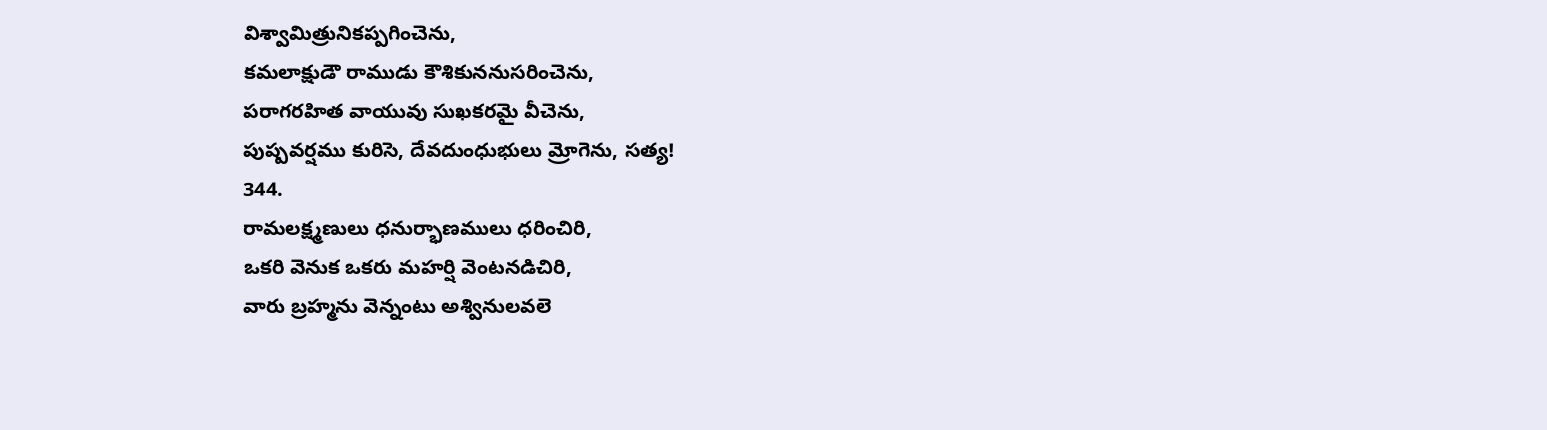విశ్వామిత్రునికప్పగించెను,
కమలాక్షుడౌ రాముడు కౌశికుననుసరించెను,
పరాగరహిత వాయువు సుఖకరమై వీచెను,
పుష్పవర్షము కురిసె, దేవదుంధుభులు మ్రోగెను, సత్య!
344.
రామలక్ష్మణులు ధనుర్భాణములు ధరించిరి,
ఒకరి వెనుక ఒకరు మహర్షి వెంటనడిచిరి,
వారు బ్రహ్మను వెన్నంటు అశ్వినులవలె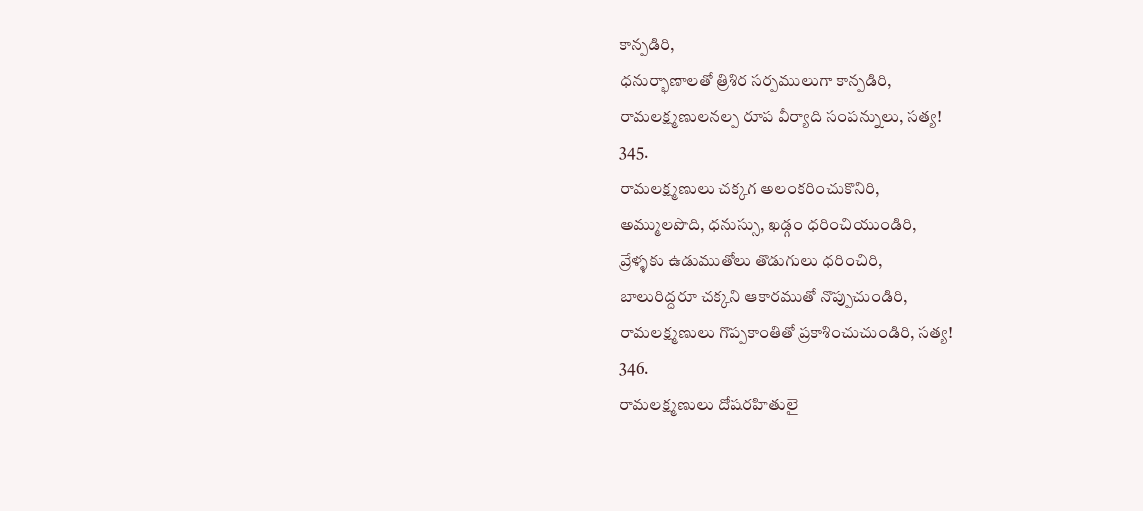కాన్పడిరి,
ధనుర్భాణాలతో త్రిశిర సర్పములుగా కాన్పడిరి,
రామలక్ష్మణులనల్ప రూప వీర్యాది సంపన్నులు, సత్య!
345.
రామలక్ష్మణులు చక్కగ అలంకరించుకొనిరి,
అమ్ములపొది, ధనుస్సు, ఖడ్గం ధరించియుండిరి,
వ్రేళ్ళకు ఉడుముతోలు తొడుగులు ధరించిరి,
బాలురిద్దరూ చక్కని ఆకారముతో నొప్పుచుండిరి,
రామలక్ష్మణులు గొప్పకాంతితో ప్రకాశించుచుండిరి, సత్య!
346.
రామలక్ష్మణులు దోషరహితులై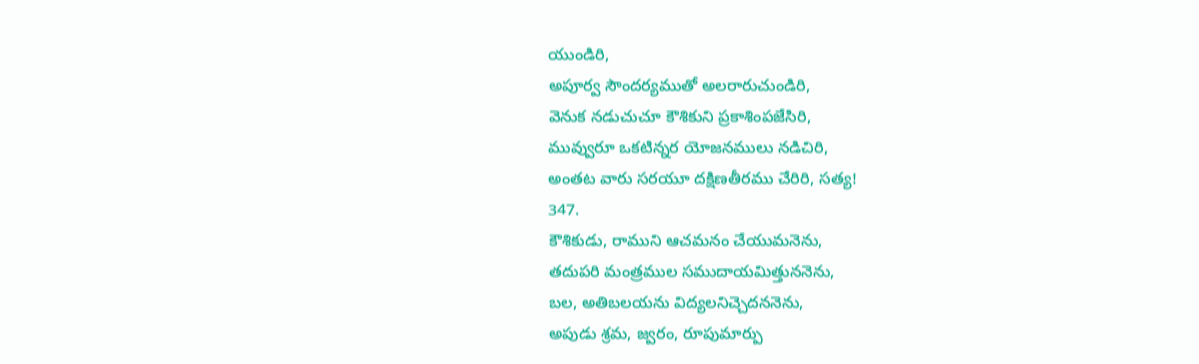యుండిరి,
అపూర్వ సౌందర్యముతో అలరారుచుండిరి,
వెనుక నడుచుచూ కౌశికుని ప్రకాశింపజేసిరి,
మువ్వురూ ఒకటిన్నర యోజనములు నడిచిరి,
అంతట వారు సరయూ దక్షిణతీరము చేరిరి, సత్య!
347.
కౌశికుడు, రాముని ఆచమనం చేయుమనెను,
తదుపరి మంత్రముల సముదాయమిత్తుననెను,
బల, అతిబలయను విద్యలనిచ్చెదననెను,
అపుడు శ్రమ, జ్వరం, రూపుమార్పు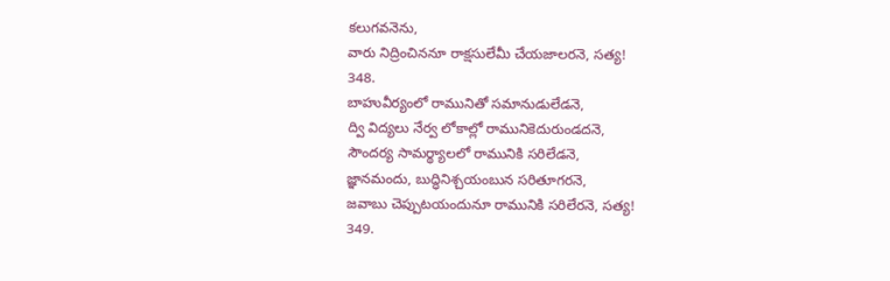కలుగవనెను,
వారు నిద్రించిననూ రాక్షసులేమీ చేయజాలరనె, సత్య!
348.
బాహువీర్యంలో రామునితో సమానుడులేడనె,
ద్వి విద్యలు నేర్వ లోకాల్లో రామునికెదురుండదనె,
సౌందర్య సామర్థ్యాలలో రామునికి సరిలేడనె,
జ్ఞానమందు, బుద్ధినిశ్చయంబున సరితూగరనె,
జవాబు చెప్పుటయందునూ రామునికి సరిలేరనె, సత్య!
349.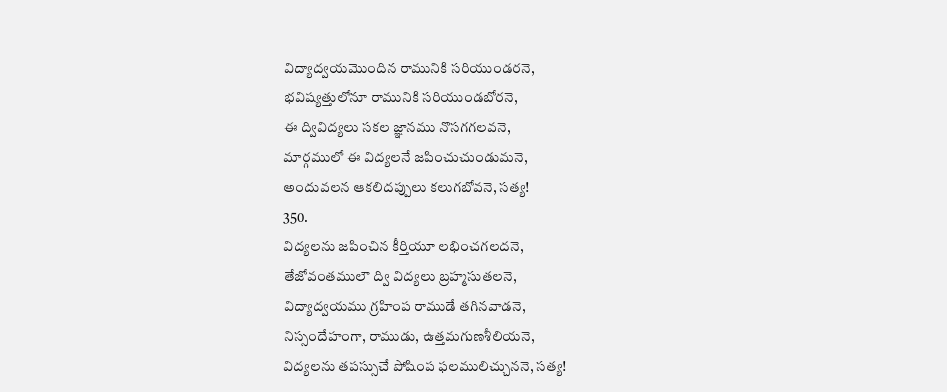విద్యాద్వయమొందిన రామునికి సరియుండరనె,
భవిష్యత్తులోనూ రామునికి సరియుండబోరనె,
ఈ ద్వివిద్యలు సకల జ్ఞానము నొసగగలవనె,
మార్గములో ఈ విద్యలనే జపించుచుండుమనె,
అందువలన ఆకలిదప్పులు కలుగబోవనె, సత్య!
350.
విద్యలను జపించిన కీర్తియూ లభించగలదనె,
తేజోవంతములౌ ద్వి విద్యలు బ్రహ్మసుతలనె,
విద్యాద్వయము గ్రహింప రాముడే తగినవాడనె,
నిస్సందేహంగా, రాముడు, ఉత్తమగుణశీలియనె,
విద్యలను తపస్సుచే పోషింప ఫలములిచ్చుననె, సత్య!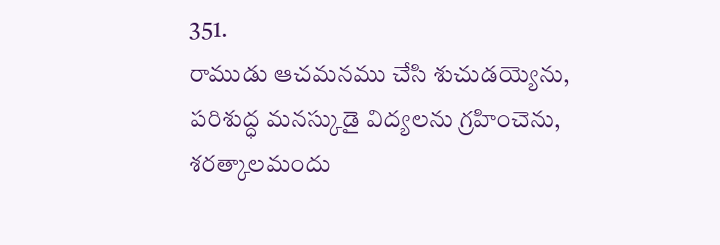351.
రాముడు ఆచమనము చేసి శుచుడయ్యెను,
పరిశుద్ధ మనస్కుడై విద్యలను గ్రహించెను,
శరత్కాలమందు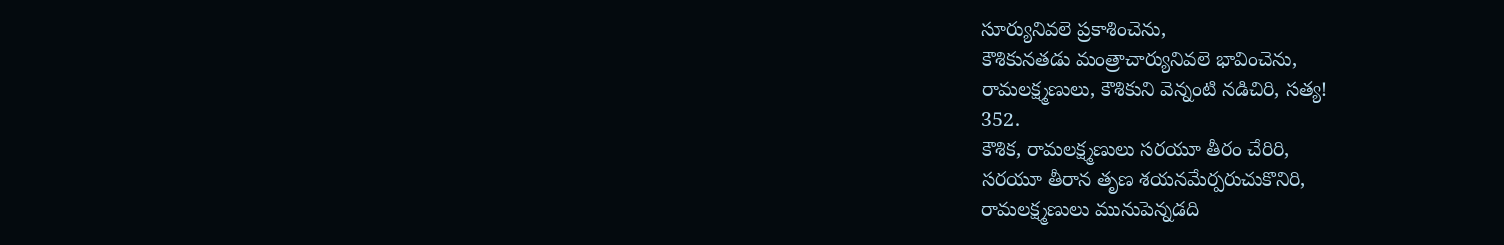సూర్యునివలె ప్రకాశించెను,
కౌశికునతడు మంత్రాచార్యునివలె భావించెను,
రామలక్ష్మణులు, కౌశికుని వెన్నంటి నడిచిరి, సత్య!
352.
కౌశిక, రామలక్ష్మణులు సరయూ తీరం చేరిరి,
సరయూ తీరాన తృణ శయనమేర్పరుచుకొనిరి,
రామలక్ష్మణులు మునుపెన్నడది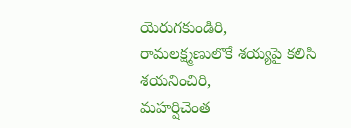యెరుగకుండిరి,
రామలక్ష్మణులొకే శయ్యపై కలిసి శయనించిరి,
మహర్షిచెంత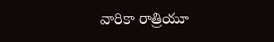వారికా రాత్రియూ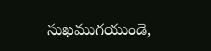సుఖముగయుండె,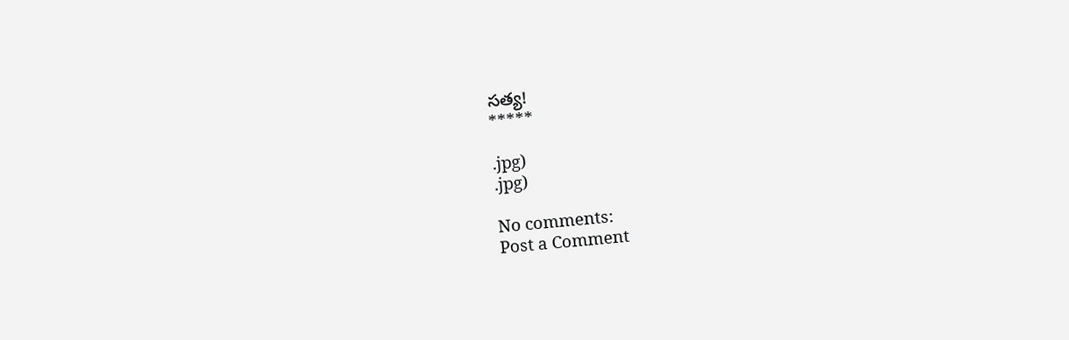సత్య!
*****

.jpg)
.jpg)

No comments:
Post a Comment